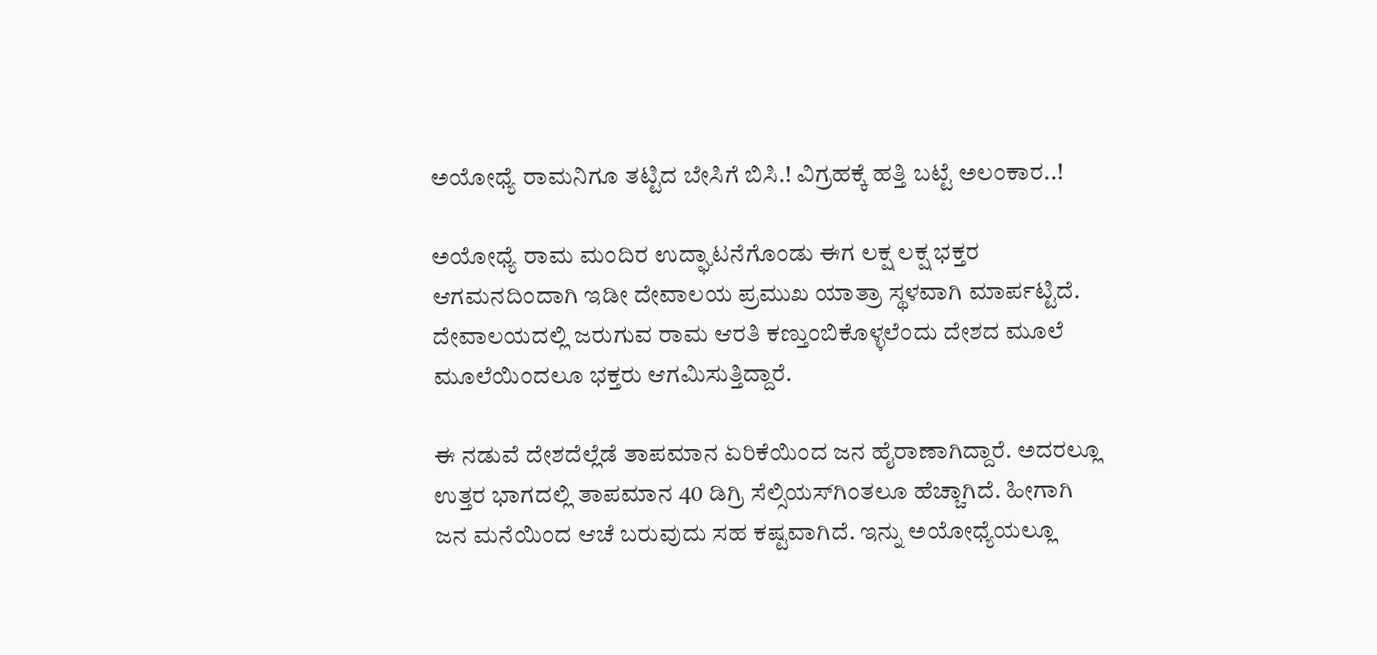ಅಯೋಧ್ಯೆ ರಾಮನಿಗೂ ತಟ್ಟಿದ ಬೇಸಿಗೆ ಬಿಸಿ.! ವಿಗ್ರಹಕ್ಕೆ ಹತ್ತಿ ಬಟ್ಟೆ ಅಲಂಕಾರ..!

ಅಯೋಧ್ಯೆ ರಾಮ ಮಂದಿರ ಉದ್ಘಾಟನೆಗೊಂಡು ಈಗ ಲಕ್ಷ ಲಕ್ಷ ಭಕ್ತರ ಆಗಮನದಿಂದಾಗಿ ಇಡೀ ದೇವಾಲಯ ಪ್ರಮುಖ ಯಾತ್ರಾ ಸ್ಥಳವಾಗಿ ಮಾರ್ಪಟ್ಟಿದೆ. ದೇವಾಲಯದಲ್ಲಿ ಜರುಗುವ ರಾಮ ಆರತಿ ಕಣ್ತುಂಬಿಕೊಳ್ಳಲೆಂದು ದೇಶದ ಮೂಲೆ ಮೂಲೆಯಿಂದಲೂ ಭಕ್ತರು ಆಗಮಿಸುತ್ತಿದ್ದಾರೆ.

ಈ ನಡುವೆ ದೇಶದೆಲ್ಲೆಡೆ ತಾಪಮಾನ ಏರಿಕೆಯಿಂದ ಜನ ಹೈರಾಣಾಗಿದ್ದಾರೆ. ಅದರಲ್ಲೂ ಉತ್ತರ ಭಾಗದಲ್ಲಿ ತಾಪಮಾನ 40 ಡಿಗ್ರಿ ಸೆಲ್ಸಿಯಸ್‌ಗಿಂತಲೂ ಹೆಚ್ಚಾಗಿದೆ. ಹೀಗಾಗಿ ಜನ ಮನೆಯಿಂದ ಆಚೆ ಬರುವುದು ಸಹ ಕಷ್ಟವಾಗಿದೆ. ಇನ್ನು ಅಯೋಧ್ಯೆಯಲ್ಲೂ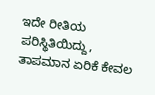ಇದೇ ರೀತಿಯ ಪರಿಸ್ಥಿತಿಯಿದ್ದು, ತಾಪಮಾನ ಏರಿಕೆ ಕೇವಲ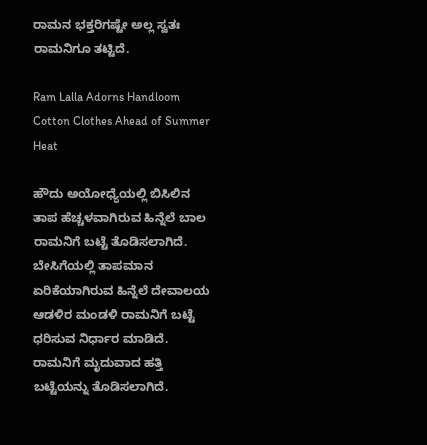ರಾಮನ ಭಕ್ತರಿಗಷ್ಟೇ ಅಲ್ಲ ಸ್ವತಃ ರಾಮನಿಗೂ ತಟ್ಟಿದೆ.

Ram Lalla Adorns Handloom Cotton Clothes Ahead of Summer Heat

ಹೌದು ಅಯೋಧ್ಯೆಯಲ್ಲಿ ಬಿಸಿಲಿನ ತಾಪ ಹೆಚ್ಚಳವಾಗಿರುವ ಹಿನ್ನೆಲೆ ಬಾಲ ರಾಮನಿಗೆ ಬಟ್ಟೆ ತೊಡಿಸಲಾಗಿದೆ. ಬೇಸಿಗೆಯಲ್ಲಿ ತಾಪಮಾನ ಏರಿಕೆಯಾಗಿರುವ ಹಿನ್ನೆಲೆ ದೇವಾಲಯ ಆಡಳಿರ ಮಂಡಳಿ ರಾಮನಿಗೆ ಬಟ್ಟೆ ಧರಿಸುವ ನಿರ್ಧಾರ ಮಾಡಿದೆ. ರಾಮನಿಗೆ ಮೃದುವಾದ ಹತ್ತಿ ಬಟ್ಟೆಯನ್ನು ತೊಡಿಸಲಾಗಿದೆ.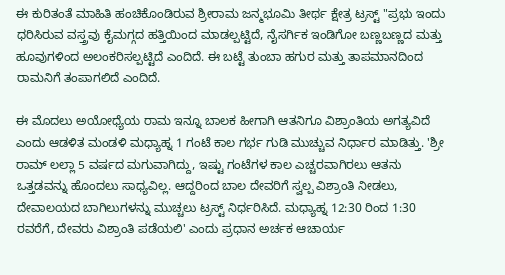ಈ ಕುರಿತಂತೆ ಮಾಹಿತಿ ಹಂಚಿಕೊಂಡಿರುವ ಶ್ರೀರಾಮ ಜನ್ಮಭೂಮಿ ತೀರ್ಥ ಕ್ಷೇತ್ರ ಟ್ರಸ್ಟ್‌ "ಪ್ರಭು ಇಂದು ಧರಿಸಿರುವ ವಸ್ತ್ರವು ಕೈಮಗ್ಗದ ಹತ್ತಿಯಿಂದ ಮಾಡಲ್ಪಟ್ಟಿದೆ, ನೈಸರ್ಗಿಕ ಇಂಡಿಗೋ ಬಣ್ಣಬಣ್ಣದ ಮತ್ತು ಹೂವುಗಳಿಂದ ಅಲಂಕರಿಸಲ್ಪಟ್ಟಿದೆ ಎಂದಿದೆ. ಈ ಬಟ್ಟೆ ತುಂಬಾ ಹಗುರ ಮತ್ತು ತಾಪಮಾನದಿಂದ ರಾಮನಿಗೆ ತಂಪಾಗಲಿದೆ ಎಂದಿದೆ.

ಈ ಮೊದಲು ಅಯೋಧ್ಯೆಯ ರಾಮ ಇನ್ನೂ ಬಾಲಕ ಹೀಗಾಗಿ ಆತನಿಗೂ ವಿಶ್ರಾಂತಿಯ ಅಗತ್ಯವಿದೆ ಎಂದು ಆಡಳಿತ ಮಂಡಳಿ ಮಧ್ಯಾಹ್ನ 1 ಗಂಟೆ ಕಾಲ ಗರ್ಭ ಗುಡಿ ಮುಚ್ಚುವ ನಿರ್ಧಾರ ಮಾಡಿತ್ತು. 'ಶ್ರೀ ರಾಮ್ ಲಲ್ಲಾ 5 ವರ್ಷದ ಮಗುವಾಗಿದ್ದು, ಇಷ್ಟು ಗಂಟೆಗಳ ಕಾಲ ಎಚ್ಚರವಾಗಿರಲು ಆತನು ಒತ್ತಡವನ್ನು ಹೊಂದಲು ಸಾಧ್ಯವಿಲ್ಲ. ಆದ್ದರಿಂದ ಬಾಲ ದೇವರಿಗೆ ಸ್ವಲ್ಪ ವಿಶ್ರಾಂತಿ ನೀಡಲು, ದೇವಾಲಯದ ಬಾಗಿಲುಗಳನ್ನು ಮುಚ್ಚಲು ಟ್ರಸ್ಟ್ ನಿರ್ಧರಿಸಿದೆ. ಮಧ್ಯಾಹ್ನ 12:30 ರಿಂದ 1:30 ರವರೆಗೆ, ದೇವರು ವಿಶ್ರಾಂತಿ ಪಡೆಯಲಿ' ಎಂದು ಪ್ರಧಾನ ಅರ್ಚಕ ಆಚಾರ್ಯ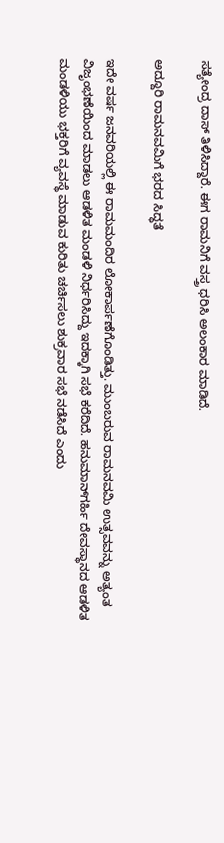ಸತ್ಯೇಂದ್ರ ದಾಸ್ ತಿಳಿಸಿದ್ದಾರೆ. ಈಗ ರಾಮನಿಗೆ ವಸ್ತ್ರ ಧರಿಸಿ ಅಲಂಕಾರ ಮಾಡಿದೆ.

ಅದ್ದೂರಿ ರಾಮನವಮಿಗೆ ಭರದ ಸಿದ್ಧತೆ

ಇದೇ ವರ್ಷ ಜನವರಿಯಲ್ಲಿ ಈ ರಾಮಮಂದಿರ ಲೋಕಾರ್ಪಣೆಗೊಂಡಿತ್ತು. ಮುಂಬರುವ ರಾಮನವಮಿ ಉತ್ಸವವನ್ನು ಅತ್ಯಂತ ವಿಜೃಂಭಣೆಯಿಂದ ಮಾಡಲು ಆಡಳಿತ ಮಂಡಳಿ ನಿರ್ಧರಿಸಿದ್ದು ಇದಕ್ಕಾಗಿ ಸಭೆ ಕರೆದಿದೆ. ಹನುಮಾನ್‌ಗರ್ಹಿ ದೇವಸ್ಥಾನದ ಆಡಳಿತ ಮಂಡಳಿಯು ಭಕ್ತರಿಗೆ ವ್ಯವಸ್ಥೆ ಮಾಡುವ ಕುರಿತು ಚರ್ಚಿಸಲು ಶುಕ್ರವಾರ ಸಭೆ ನಡೆಸಿದೆ ಎಂದು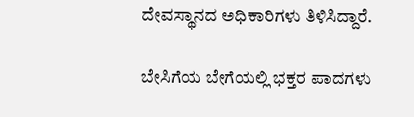ದೇವಸ್ಥಾನದ ಅಧಿಕಾರಿಗಳು ತಿಳಿಸಿದ್ದಾರೆ.

ಬೇಸಿಗೆಯ ಬೇಗೆಯಲ್ಲಿ ಭಕ್ತರ ಪಾದಗಳು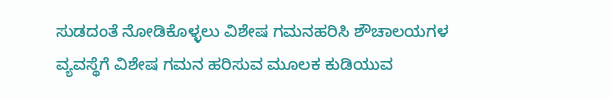ಸುಡದಂತೆ ನೋಡಿಕೊಳ್ಳಲು ವಿಶೇಷ ಗಮನಹರಿಸಿ ಶೌಚಾಲಯಗಳ ವ್ಯವಸ್ಥೆಗೆ ವಿಶೇಷ ಗಮನ ಹರಿಸುವ ಮೂಲಕ ಕುಡಿಯುವ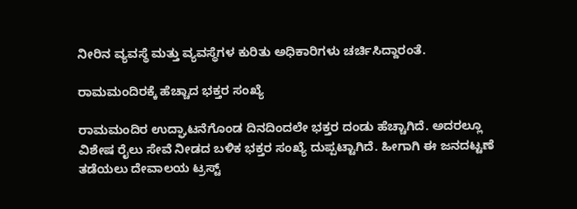ನೀರಿನ ವ್ಯವಸ್ಥೆ ಮತ್ತು ವ್ಯವಸ್ಥೆಗಳ ಕುರಿತು ಅಧಿಕಾರಿಗಳು ಚರ್ಚಿಸಿದ್ದಾರಂತೆ.

ರಾಮಮಂದಿರಕ್ಕೆ ಹೆಚ್ಚಾದ ಭಕ್ತರ ಸಂಖ್ಯೆ

ರಾಮಮಂದಿರ ಉದ್ಘಾಟನೆಗೊಂಡ ದಿನದಿಂದಲೇ ಭಕ್ತರ ದಂಡು ಹೆಚ್ಚಾಗಿದೆ. ಅದರಲ್ಲೂ ವಿಶೇಷ ರೈಲು ಸೇವೆ ನೀಡದ ಬಳಿಕ ಭಕ್ತರ ಸಂಖ್ಯೆ ದುಪ್ಪಟ್ಟಾಗಿದೆ. ಹೀಗಾಗಿ ಈ ಜನದಟ್ಟಣೆ ತಡೆಯಲು ದೇವಾಲಯ ಟ್ರಸ್ಟ್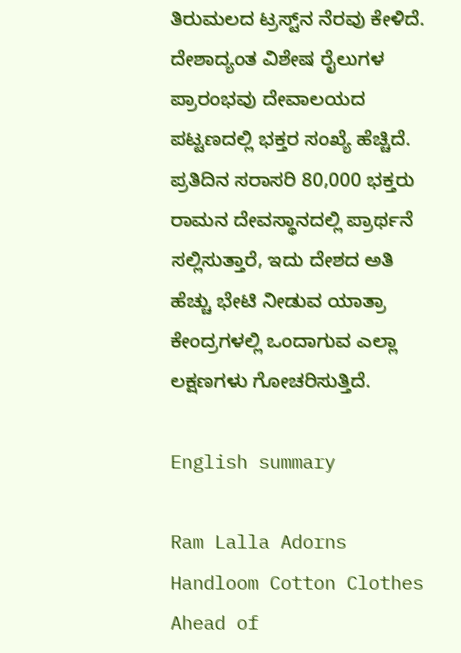ತಿರುಮಲದ ಟ್ರಸ್ಟ್‌ನ ನೆರವು ಕೇಳಿದೆ.
ದೇಶಾದ್ಯಂತ ವಿಶೇಷ ರೈಲುಗಳ ಪ್ರಾರಂಭವು ದೇವಾಲಯದ ಪಟ್ಟಣದಲ್ಲಿ ಭಕ್ತರ ಸಂಖ್ಯೆ ಹೆಚ್ಚಿದೆ. ಪ್ರತಿದಿನ ಸರಾಸರಿ 80,000 ಭಕ್ತರು ರಾಮನ ದೇವಸ್ಥಾನದಲ್ಲಿ ಪ್ರಾರ್ಥನೆ ಸಲ್ಲಿಸುತ್ತಾರೆ, ಇದು ದೇಶದ ಅತಿ ಹೆಚ್ಚು ಭೇಟಿ ನೀಡುವ ಯಾತ್ರಾ ಕೇಂದ್ರಗಳಲ್ಲಿ ಒಂದಾಗುವ ಎಲ್ಲಾ ಲಕ್ಷಣಗಳು ಗೋಚರಿಸುತ್ತಿದೆ.

English summary

Ram Lalla Adorns Handloom Cotton Clothes Ahead of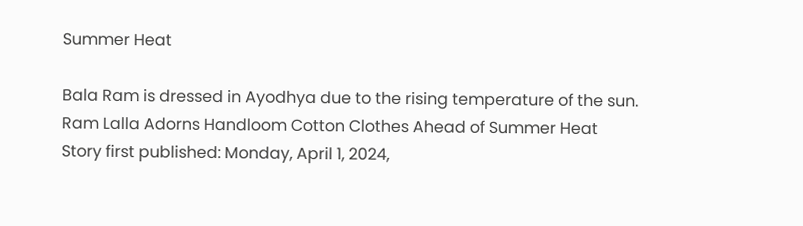Summer Heat

Bala Ram is dressed in Ayodhya due to the rising temperature of the sun. Ram Lalla Adorns Handloom Cotton Clothes Ahead of Summer Heat
Story first published: Monday, April 1, 2024,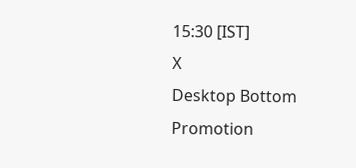15:30 [IST]
X
Desktop Bottom Promotion